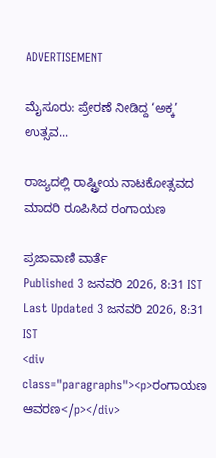ADVERTISEMENT

ಮೈಸೂರು: ಪ್ರೇರಣೆ ನೀಡಿದ್ದ ‘ಅಕ್ಕ’ ಉತ್ಸವ...

ರಾಜ್ಯದಲ್ಲಿ ರಾಷ್ಟ್ರೀಯ ನಾಟಕೋತ್ಸವದ ಮಾದರಿ ರೂಪಿಸಿದ ರಂಗಾಯಣ

ಪ್ರಜಾವಾಣಿ ವಾರ್ತೆ
Published 3 ಜನವರಿ 2026, 8:31 IST
Last Updated 3 ಜನವರಿ 2026, 8:31 IST
<div class="paragraphs"><p>ರಂಗಾಯಣ ಆವರಣ</p></div>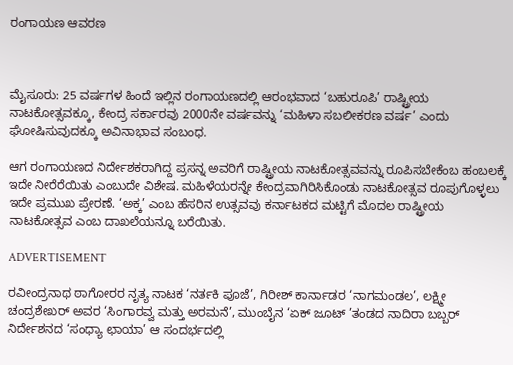ರಂಗಾಯಣ ಆವರಣ



ಮೈಸೂರು: 25 ವರ್ಷಗಳ ಹಿಂದೆ ಇಲ್ಲಿನ ರಂಗಾಯಣದಲ್ಲಿ ಆರಂಭವಾದ ‘ಬಹುರೂಪಿ’ ರಾಷ್ಟ್ರೀಯ ನಾಟಕೋತ್ಸವಕ್ಕೂ, ಕೇಂದ್ರ ಸರ್ಕಾರವು 2000ನೇ ವರ್ಷವನ್ನು ‘ಮಹಿಳಾ ಸಬಲೀಕರಣ ವರ್ಷ’ ಎಂದು ಘೋಷಿಸುವುದಕ್ಕೂ ಅವಿನಾಭಾವ ಸಂಬಂಧ.

ಆಗ ರಂಗಾಯಣದ ನಿರ್ದೇಶಕರಾಗಿದ್ದ ಪ್ರಸನ್ನ ಅವರಿಗೆ ರಾಷ್ಟ್ರೀಯ ನಾಟಕೋತ್ಸವವನ್ನು ರೂಪಿಸಬೇಕೆಂಬ ಹಂಬಲಕ್ಕೆ ಇದೇ ನೀರೆರೆಯಿತು ಎಂಬುದೇ ವಿಶೇಷ. ಮಹಿಳೆಯರನ್ನೇ ಕೇಂದ್ರವಾಗಿರಿಸಿಕೊಂಡು ನಾಟಕೋತ್ಸವ ರೂಪುಗೊ‌ಳ್ಳಲು ಇದೇ ಪ್ರಮುಖ ಪ್ರೇರಣೆ. ‘ಅಕ್ಕ’ ಎಂಬ ಹೆಸರಿನ ಉತ್ಸವವು ಕರ್ನಾಟಕದ ಮಟ್ಟಿಗೆ ಮೊದಲ ರಾಷ್ಟ್ರೀಯ ನಾಟಕೋತ್ಸವ ಎಂಬ ದಾಖಲೆಯನ್ನೂ ಬರೆಯಿತು.

ADVERTISEMENT

ರವೀಂದ್ರನಾಥ ಠಾಗೋರರ ನೃತ್ಯ ನಾಟಕ ‘ನರ್ತಕಿ ಪೂಜೆ’, ಗಿರೀಶ್‌ ಕಾರ್ನಾಡರ ‘ನಾಗಮಂಡಲ’, ಲಕ್ಷ್ಮೀ ಚಂದ್ರಶೇಖರ್‌ ಅವರ ‘ಸಿಂಗಾರವ್ವ ಮತ್ತು ಅರಮನೆ’, ಮುಂಬೈನ ‘ಏಕ್‌ ಜೂಟ್‌ ’ತಂಡದ ನಾದಿರಾ ಬಬ್ಬರ್‌ ನಿರ್ದೇಶನದ ‘ಸಂಧ್ಯಾ ಛಾಯಾ’ ಆ ಸಂದರ್ಭದಲ್ಲಿ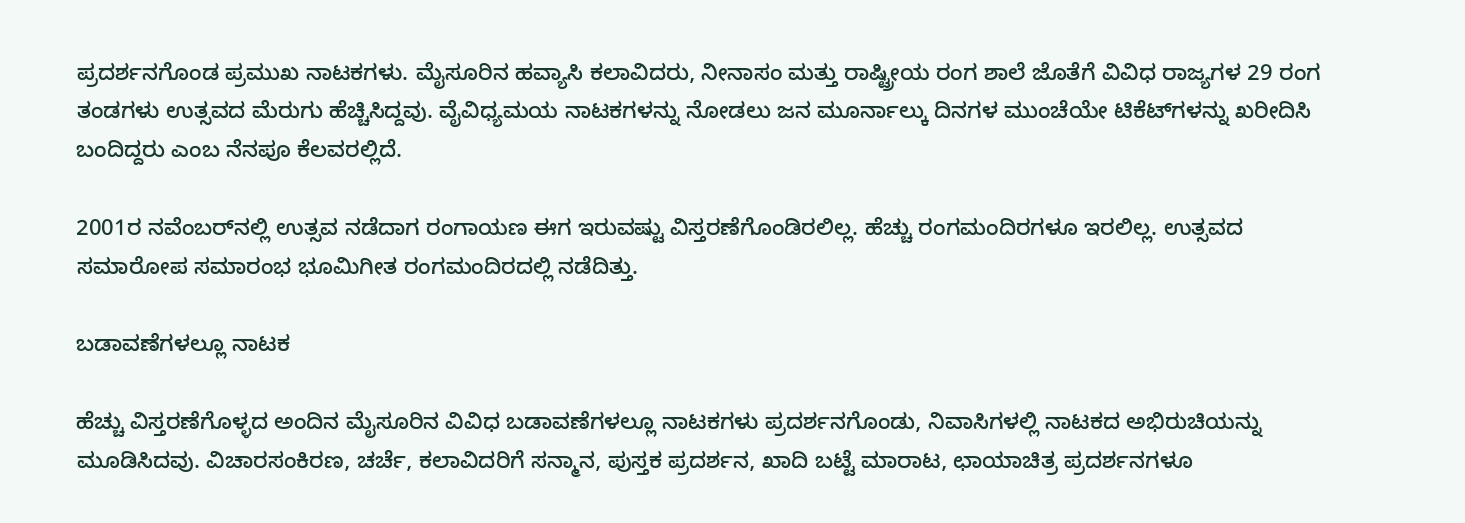ಪ್ರದರ್ಶನಗೊಂಡ ಪ್ರಮುಖ ನಾಟಕಗಳು. ಮೈಸೂರಿನ ಹವ್ಯಾಸಿ ಕಲಾವಿದರು, ನೀನಾಸಂ ಮತ್ತು ರಾಷ್ಟ್ರೀಯ ರಂಗ ಶಾಲೆ ಜೊತೆಗೆ ವಿವಿಧ ರಾಜ್ಯಗಳ 29 ರಂಗ ತಂಡಗಳು ಉತ್ಸವದ ಮೆರುಗು ಹೆಚ್ಚಿಸಿದ್ದವು. ವೈವಿಧ್ಯಮಯ ನಾಟಕಗಳನ್ನು ನೋಡಲು ಜನ ಮೂರ್ನಾಲ್ಕು ದಿನಗಳ ಮುಂಚೆಯೇ ಟಿಕೆಟ್‌ಗಳನ್ನು ಖರೀದಿಸಿ ಬಂದಿದ್ದರು ಎಂಬ ನೆನಪೂ ಕೆಲವರಲ್ಲಿದೆ.

2001ರ ನವೆಂಬರ್‌ನಲ್ಲಿ ಉತ್ಸವ ನಡೆದಾಗ ರಂಗಾಯಣ ಈಗ ಇರುವಷ್ಟು ವಿಸ್ತರಣೆಗೊಂಡಿರಲಿಲ್ಲ. ಹೆಚ್ಚು ರಂಗಮಂದಿರಗಳೂ ಇರಲಿಲ್ಲ. ಉತ್ಸವದ ಸಮಾರೋಪ ಸಮಾರಂಭ ಭೂಮಿಗೀತ ರಂಗಮಂದಿರದಲ್ಲಿ ನಡೆದಿತ್ತು.

ಬಡಾವಣೆಗಳಲ್ಲೂ ನಾಟಕ

ಹೆಚ್ಚು ವಿಸ್ತರಣೆಗೊಳ್ಳದ ಅಂದಿನ ಮೈಸೂರಿನ ವಿವಿಧ ಬಡಾವಣೆಗಳಲ್ಲೂ ನಾಟಕಗಳು ಪ್ರದರ್ಶನಗೊಂಡು, ನಿವಾಸಿಗಳಲ್ಲಿ ನಾಟಕದ ಅಭಿರುಚಿಯನ್ನು ಮೂಡಿಸಿದವು. ವಿಚಾರಸಂಕಿರಣ, ಚರ್ಚೆ, ಕಲಾವಿದರಿಗೆ ಸನ್ಮಾನ, ಪುಸ್ತಕ ಪ್ರದರ್ಶನ, ಖಾದಿ ಬಟ್ಟೆ ಮಾರಾಟ, ಛಾಯಾಚಿತ್ರ ಪ್ರದರ್ಶನಗಳೂ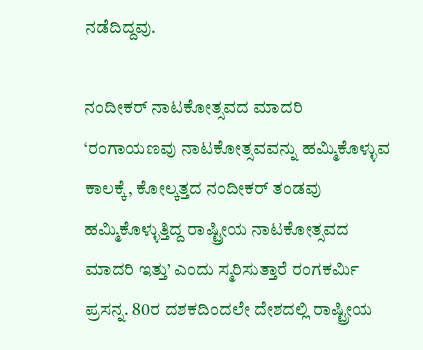ನಡೆದಿದ್ದವು.

ನಂದೀಕರ್‌ ನಾಟಕೋತ್ಸವದ ಮಾದರಿ
‘ರಂಗಾಯಣವು ನಾಟಕೋತ್ಸವವನ್ನು ಹಮ್ಮಿಕೊಳ್ಳುವ ಕಾಲಕ್ಕೆ, ಕೋಲ್ಕತ್ತದ ನಂದೀಕರ್‌ ತಂಡವು ಹಮ್ಮಿಕೊಳ್ಳುತ್ತಿದ್ದ ರಾಷ್ಟ್ರೀಯ ನಾಟಕೋತ್ಸವದ ಮಾದರಿ ಇತ್ತು’ ಎಂದು ಸ್ಮರಿಸುತ್ತಾರೆ ರಂಗಕರ್ಮಿ ಪ್ರಸನ್ನ. 80ರ ದಶಕದಿಂದಲೇ ದೇಶದಲ್ಲಿ ರಾಷ್ಟ್ರೀಯ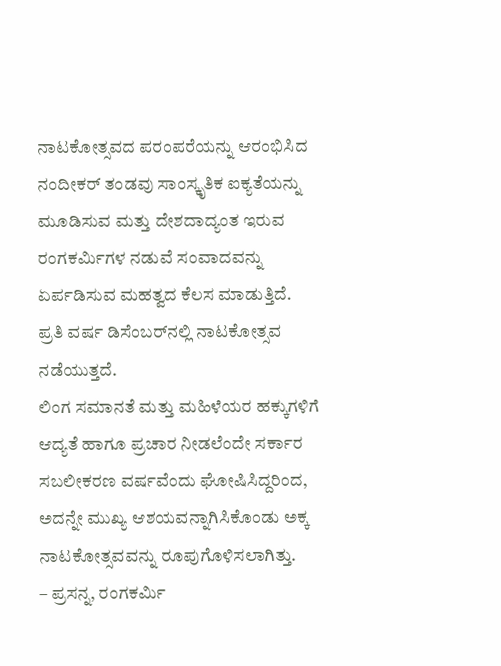ನಾಟಕೋತ್ಸವದ ಪರಂಪರೆಯನ್ನು ಆರಂಭಿಸಿದ ನಂದೀಕರ್‌ ತಂಡವು ಸಾಂಸ್ಕೃತಿಕ ಐಕ್ಯತೆಯನ್ನು ಮೂಡಿಸುವ ಮತ್ತು ದೇಶದಾದ್ಯಂತ ಇರುವ ರಂಗಕರ್ಮಿಗಳ ನಡುವೆ ಸಂವಾದವನ್ನು ಏರ್ಪಡಿಸುವ ಮಹತ್ವದ ಕೆಲಸ ಮಾಡುತ್ತಿದೆ. ಪ್ರತಿ ವರ್ಷ ಡಿಸೆಂಬರ್‌ನಲ್ಲಿ ನಾಟಕೋತ್ಸವ ನಡೆಯುತ್ತದೆ.
ಲಿಂಗ ಸಮಾನತೆ ಮತ್ತು ಮಹಿಳೆಯರ ಹಕ್ಕುಗಳಿಗೆ ಆದ್ಯತೆ ಹಾಗೂ ಪ್ರಚಾರ ನೀಡಲೆಂದೇ ಸರ್ಕಾರ ಸಬಲೀಕರಣ ವರ್ಷವೆಂದು ಘೋಷಿಸಿದ್ದರಿಂದ, ಅದನ್ನೇ ಮುಖ್ಯ ಆಶಯವನ್ನಾಗಿಸಿಕೊಂಡು ಅಕ್ಕ ನಾಟಕೋತ್ಸವವನ್ನು ರೂಪುಗೊಳಿಸಲಾಗಿತ್ತು.
– ಪ್ರಸನ್ನ, ರಂಗಕರ್ಮಿ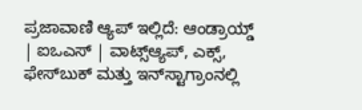ಪ್ರಜಾವಾಣಿ ಆ್ಯಪ್ ಇಲ್ಲಿದೆ: ಆಂಡ್ರಾಯ್ಡ್ | ಐಒಎಸ್ | ವಾಟ್ಸ್ಆ್ಯಪ್, ಎಕ್ಸ್, ಫೇಸ್‌ಬುಕ್ ಮತ್ತು ಇನ್‌ಸ್ಟಾಗ್ರಾಂನಲ್ಲಿ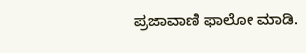ಪ್ರಜಾವಾಣಿ ಫಾಲೋ ಮಾಡಿ.